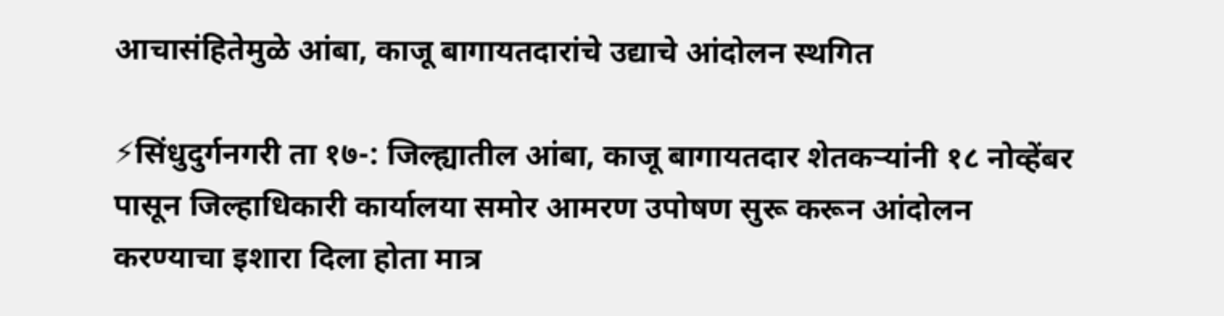आचासंहितेमुळे आंबा, काजू बागायतदारांचे उद्याचे आंदोलन स्थगित

⚡सिंधुदुर्गनगरी ता १७-: जिल्ह्यातील आंबा, काजू बागायतदार शेतकऱ्यांनी १८ नोव्हेंबर पासून जिल्हाधिकारी कार्यालया समोर आमरण उपोषण सुरू करून आंदोलन करण्याचा इशारा दिला होता मात्र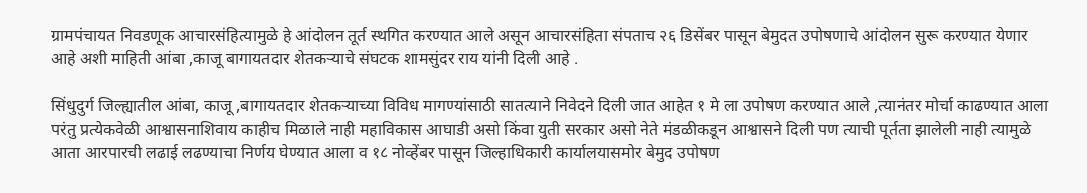ग्रामपंचायत निवडणूक आचारसंहित्यामुळे हे आंदोलन तूर्त स्थगित करण्यात आले असून आचारसंहिता संपताच २६ डिसेंबर पासून बेमुदत उपोषणाचे आंदोलन सुरू करण्यात येणार आहे अशी माहिती आंबा ,काजू बागायतदार शेतकऱ्याचे संघटक शामसुंदर राय यांनी दिली आहे .

सिंधुदुर्ग जिल्ह्यातील आंबा, काजू ,बागायतदार शेतकऱ्याच्या विविध मागण्यांसाठी सातत्याने निवेदने दिली जात आहेत १ मे ला उपोषण करण्यात आले ,त्यानंतर मोर्चा काढण्यात आला परंतु प्रत्येकवेळी आश्वासनाशिवाय काहीच मिळाले नाही महाविकास आघाडी असो किंवा युती सरकार असो नेते मंडळीकडून आश्वासने दिली पण त्याची पूर्तता झालेली नाही त्यामुळे आता आरपारची लढाई लढण्याचा निर्णय घेण्यात आला व १८ नोव्हेंबर पासून जिल्हाधिकारी कार्यालयासमोर बेमुद उपोषण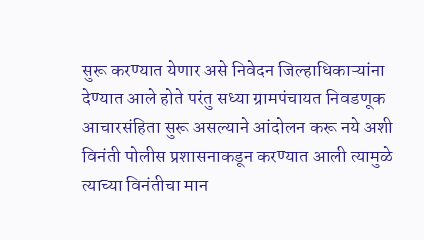सुरू करण्यात येणार असे निवेदन जिल्हाधिकाऱ्यांना देण्यात आले होते परंतु सध्या ग्रामपंचायत निवडणूक आचारसंहिता सुरू असल्याने आंदोलन करू नये अशी विनंती पोलीस प्रशासनाकडून करण्यात आली त्यामुळे त्याच्या विनंतीचा मान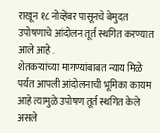राखून १८ नोव्हेंबर पासूनचे बेमुदत उपोषणाचे आंदोलन तूर्त स्थगित करण्यात आले आहे .
शेतकऱ्यांच्या मागण्यांबाबत न्याय मिळे पर्यत आपली आंदोलनाची भूमिका कायम आहे त्यामुळे उपोषण तूर्त स्थगित केले असले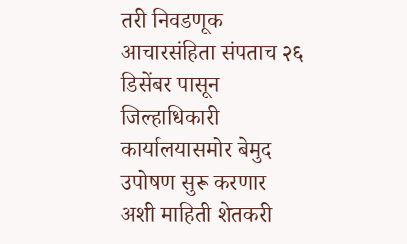तरी निवडणूक आचारसंहिता संपताच २६ डिसेंबर पासून जिल्हाधिकारी कार्यालयासमोर बेमुद उपोषण सुरू करणार अशी माहिती शेतकरी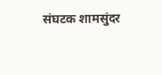संघटक शामसुंदर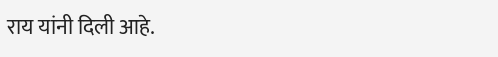राय यांनी दिली आहे.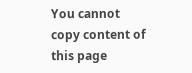You cannot copy content of this page